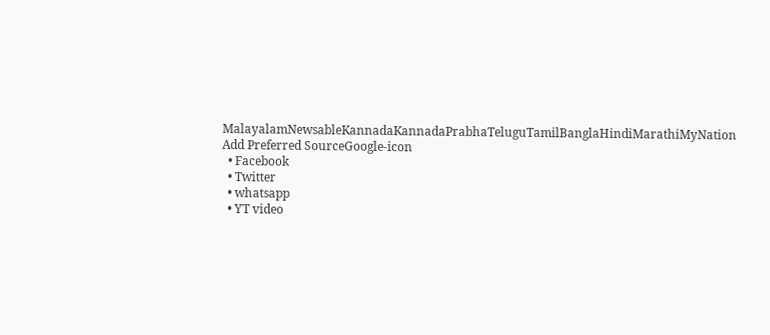MalayalamNewsableKannadaKannadaPrabhaTeluguTamilBanglaHindiMarathiMyNation
Add Preferred SourceGoogle-icon
  • Facebook
  • Twitter
  • whatsapp
  • YT video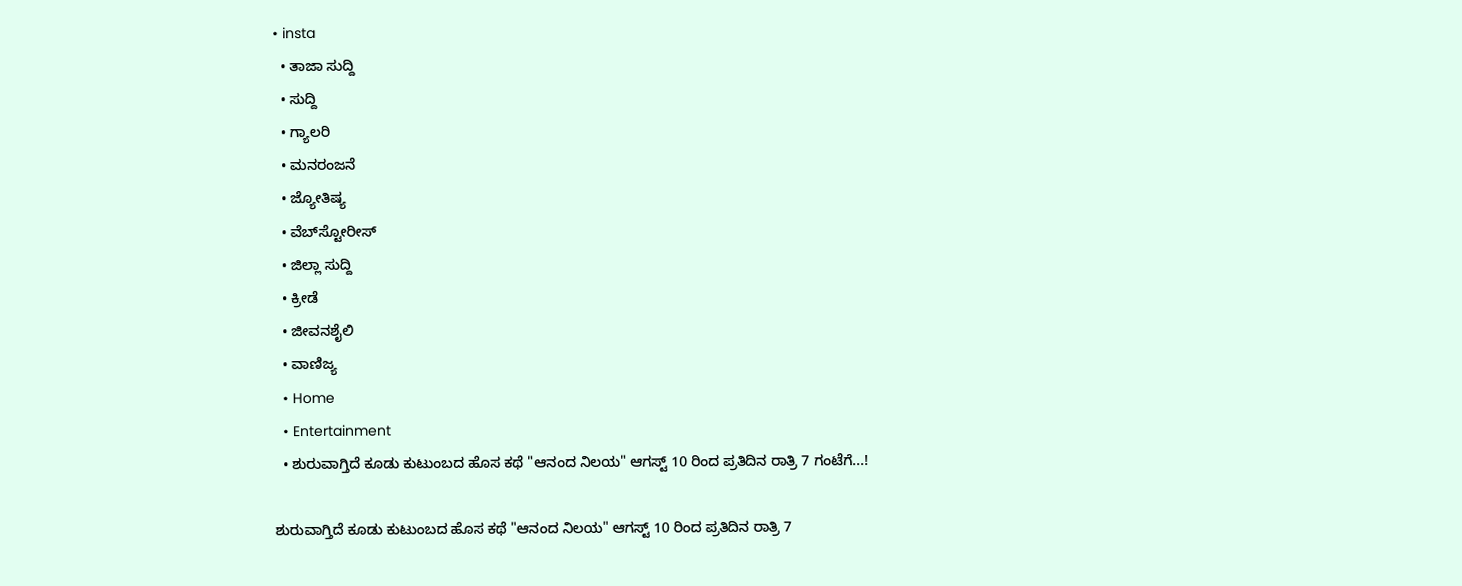• insta
  • ತಾಜಾ ಸುದ್ದಿ
  • ಸುದ್ದಿ
  • ಗ್ಯಾಲರಿ
  • ಮನರಂಜನೆ
  • ಜ್ಯೋತಿಷ್ಯ
  • ವೆಬ್‌ಸ್ಟೋರೀಸ್
  • ಜಿಲ್ಲಾ ಸುದ್ದಿ
  • ಕ್ರೀಡೆ
  • ಜೀವನಶೈಲಿ
  • ವಾಣಿಜ್ಯ
  • Home
  • Entertainment
  • ಶುರುವಾಗ್ತಿದೆ ಕೂಡು ಕುಟುಂಬದ ಹೊಸ ಕಥೆ "ಆನಂದ ನಿಲಯ" ಆಗಸ್ಟ್ 10 ರಿಂದ ಪ್ರತಿದಿನ ರಾತ್ರಿ 7 ಗಂಟೆಗೆ...!

ಶುರುವಾಗ್ತಿದೆ ಕೂಡು ಕುಟುಂಬದ ಹೊಸ ಕಥೆ "ಆನಂದ ನಿಲಯ" ಆಗಸ್ಟ್ 10 ರಿಂದ ಪ್ರತಿದಿನ ರಾತ್ರಿ 7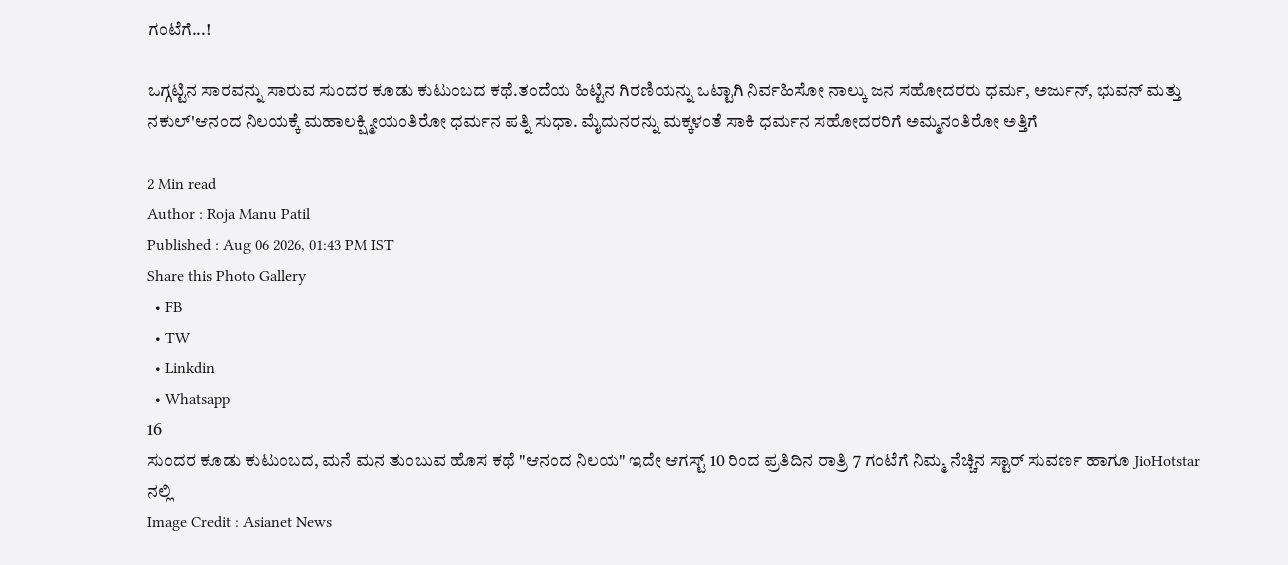ಗಂಟೆಗೆ...!

ಒಗ್ಗಟ್ಟಿನ ಸಾರವನ್ನು ಸಾರುವ ಸುಂದರ ಕೂಡು ಕುಟುಂಬದ ಕಥೆ.ತಂದೆಯ ಹಿಟ್ಟಿನ ಗಿರಣಿಯನ್ನು ಒಟ್ಟಾಗಿ ನಿರ್ವಹಿಸೋ ನಾಲ್ಕು ಜನ ಸಹೋದರರು ಧರ್ಮ, ಅರ್ಜುನ್, ಭುವನ್ ಮತ್ತು ನಕುಲ್'ಆನಂದ ನಿಲಯಕ್ಕೆ ಮಹಾಲಕ್ಷ್ಮೀಯಂತಿರೋ ಧರ್ಮನ ಪತ್ನಿ ಸುಧಾ. ಮೈದುನರನ್ನು ಮಕ್ಕಳಂತೆ ಸಾಕಿ ಧರ್ಮನ ಸಹೋದರರಿಗೆ ಅಮ್ಮನಂತಿರೋ ಅತ್ತಿಗೆ

2 Min read
Author : Roja Manu Patil
Published : Aug 06 2026, 01:43 PM IST
Share this Photo Gallery
  • FB
  • TW
  • Linkdin
  • Whatsapp
16
ಸುಂದರ ಕೂಡು ಕುಟುಂಬದ, ಮನೆ ಮನ ತುಂಬುವ ಹೊಸ ಕಥೆ "ಆನಂದ ನಿಲಯ" ಇದೇ ಆಗಸ್ಟ್ 10 ರಿಂದ ಪ್ರತಿದಿನ ರಾತ್ರಿ 7 ಗಂಟೆಗೆ ನಿಮ್ಮ ನೆಚ್ಚಿನ ಸ್ಟಾರ್ ಸುವರ್ಣ ಹಾಗೂ JioHotstar ನಲ್ಲಿ
Image Credit : Asianet News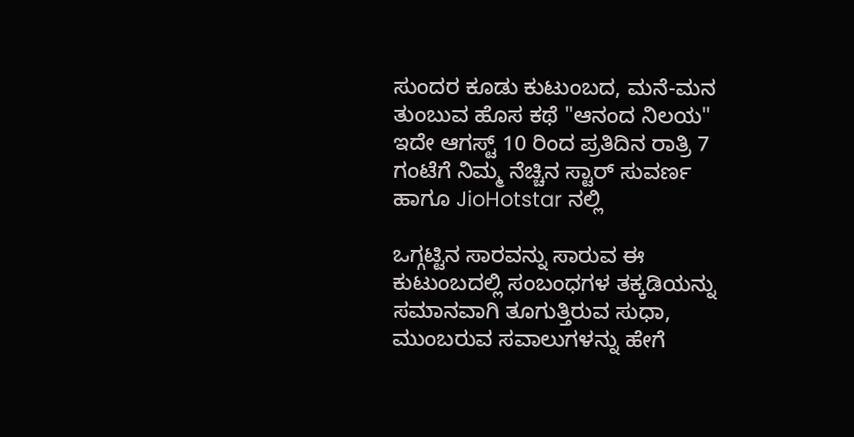ಸುಂದರ ಕೂಡು ಕುಟುಂಬದ, ಮನೆ-ಮನ ತುಂಬುವ ಹೊಸ ಕಥೆ "ಆನಂದ ನಿಲಯ" ಇದೇ ಆಗಸ್ಟ್ 10 ರಿಂದ ಪ್ರತಿದಿನ ರಾತ್ರಿ 7 ಗಂಟೆಗೆ ನಿಮ್ಮ ನೆಚ್ಚಿನ ಸ್ಟಾರ್ ಸುವರ್ಣ ಹಾಗೂ JioHotstar ನಲ್ಲಿ

ಒಗ್ಗಟ್ಟಿನ ಸಾರವನ್ನು ಸಾರುವ ಈ ಕುಟುಂಬದಲ್ಲಿ ಸಂಬಂಧಗಳ ತಕ್ಕಡಿಯನ್ನು ಸಮಾನವಾಗಿ ತೂಗುತ್ತಿರುವ ಸುಧಾ, ಮುಂಬರುವ ಸವಾಲುಗಳನ್ನು ಹೇಗೆ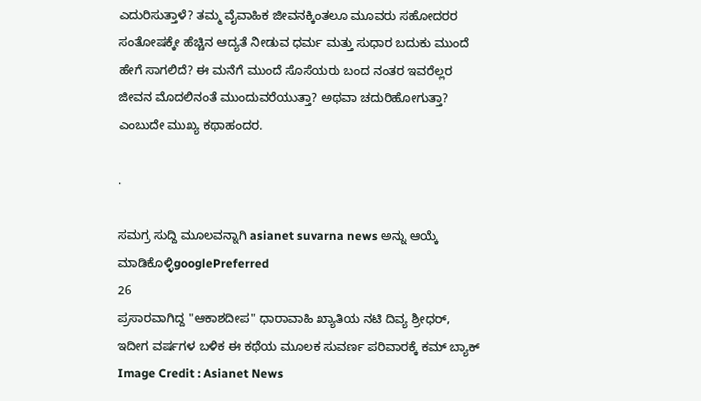ಎದುರಿಸುತ್ತಾಳೆ? ತಮ್ಮ ವೈವಾಹಿಕ ಜೀವನಕ್ಕಿಂತಲೂ ಮೂವರು ಸಹೋದರರ ಸಂತೋಷಕ್ಕೇ ಹೆಚ್ಚಿನ ಆದ್ಯತೆ ನೀಡುವ ಧರ್ಮ ಮತ್ತು ಸುಧಾರ ಬದುಕು ಮುಂದೆ ಹೇಗೆ ಸಾಗಲಿದೆ? ಈ ಮನೆಗೆ ಮುಂದೆ ಸೊಸೆಯರು ಬಂದ ನಂತರ ಇವರೆಲ್ಲರ ಜೀವನ ಮೊದಲಿನಂತೆ ಮುಂದುವರೆಯುತ್ತಾ? ಅಥವಾ ಚದುರಿಹೋಗುತ್ತಾ? ಎಂಬುದೇ ಮುಖ್ಯ ಕಥಾಹಂದರ.

.

ಸಮಗ್ರ ಸುದ್ದಿ ಮೂಲವನ್ನಾಗಿ asianet suvarna news ಅನ್ನು ಆಯ್ಕೆ ಮಾಡಿಕೊಳ್ಳಿgooglePreferred
26
ಪ್ರಸಾರವಾಗಿದ್ದ "ಆಕಾಶದೀಪ" ಧಾರಾವಾಹಿ ಖ್ಯಾತಿಯ ನಟಿ ದಿವ್ಯ ಶ್ರೀಧರ್, ಇದೀಗ ವರ್ಷಗಳ ಬಳಿಕ ಈ ಕಥೆಯ ಮೂಲಕ ಸುವರ್ಣ ಪರಿವಾರಕ್ಕೆ ಕಮ್ ಬ್ಯಾಕ್
Image Credit : Asianet News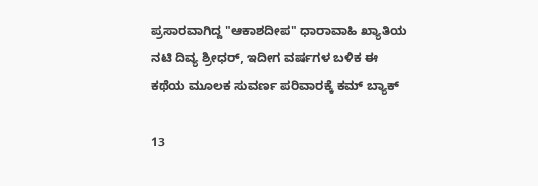ಪ್ರಸಾರವಾಗಿದ್ದ "ಆಕಾಶದೀಪ" ಧಾರಾವಾಹಿ ಖ್ಯಾತಿಯ ನಟಿ ದಿವ್ಯ ಶ್ರೀಧರ್, ಇದೀಗ ವರ್ಷಗಳ ಬಳಿಕ ಈ ಕಥೆಯ ಮೂಲಕ ಸುವರ್ಣ ಪರಿವಾರಕ್ಕೆ ಕಮ್ ಬ್ಯಾಕ್

13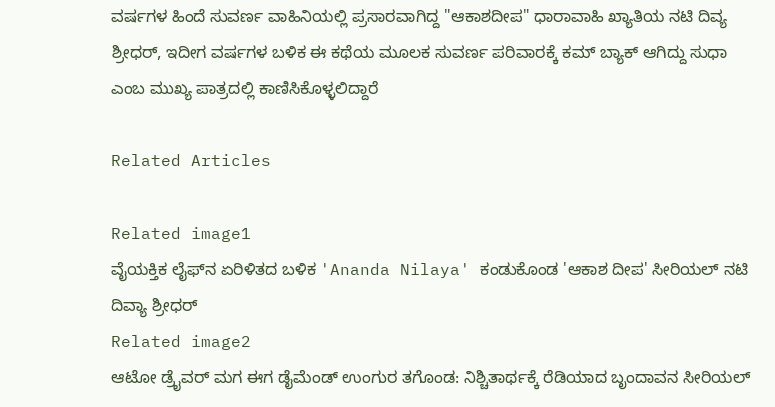ವರ್ಷಗಳ ಹಿಂದೆ ಸುವರ್ಣ ವಾಹಿನಿಯಲ್ಲಿ ಪ್ರಸಾರವಾಗಿದ್ದ "ಆಕಾಶದೀಪ" ಧಾರಾವಾಹಿ ಖ್ಯಾತಿಯ ನಟಿ ದಿವ್ಯ ಶ್ರೀಧರ್, ಇದೀಗ ವರ್ಷಗಳ ಬಳಿಕ ಈ ಕಥೆಯ ಮೂಲಕ ಸುವರ್ಣ ಪರಿವಾರಕ್ಕೆ ಕಮ್ ಬ್ಯಾಕ್ ಆಗಿದ್ದು ಸುಧಾ ಎಂಬ ಮುಖ್ಯ ಪಾತ್ರದಲ್ಲಿ ಕಾಣಿಸಿಕೊಳ್ಳಲಿದ್ದಾರೆ

Related Articles

Related image1
ವೈಯಕ್ತಿಕ ಲೈಫ್‌ನ ಏರಿಳಿತದ ಬಳಿಕ 'Ananda Nilaya' ಕಂಡುಕೊಂಡ‌ 'ಆಕಾಶ ದೀಪ' ಸೀರಿಯಲ್ ನಟಿ ದಿವ್ಯಾ ಶ್ರೀಧರ್
Related image2
ಆಟೋ ಡ್ರೈವರ್ ಮಗ ಈಗ ಡೈಮೆಂಡ್ ಉಂಗುರ ತಗೊಂಡ: ನಿಶ್ಚಿತಾರ್ಥಕ್ಕೆ ರೆಡಿಯಾದ ಬೃಂದಾವನ ಸೀರಿಯಲ್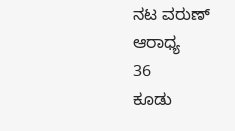ನಟ ವರುಣ್ ಆರಾಧ್ಯ
36
ಕೂಡು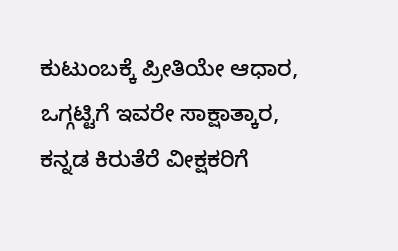ಕುಟುಂಬಕ್ಕೆ ಪ್ರೀತಿಯೇ ಆಧಾರ, ಒಗ್ಗಟ್ಟಿಗೆ ಇವರೇ ಸಾಕ್ಷಾತ್ಕಾರ, ಕನ್ನಡ ಕಿರುತೆರೆ ವೀಕ್ಷಕರಿಗೆ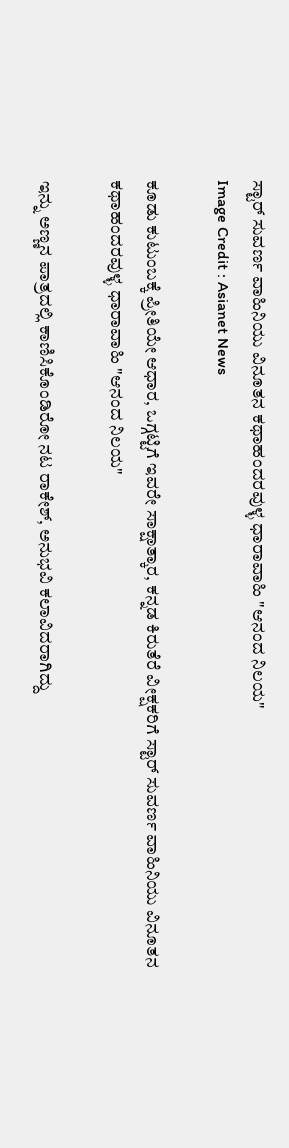ಸ್ಟಾರ್ ಸುವರ್ಣ ವಾಹಿನಿಯು ವಿನೂತನ ಕಥಾಹಂದರವುಳ್ಳ ಧಾರಾವಾಹಿ "ಆನಂದ ನಿಲಯ"
Image Credit : Asianet News

ಕೂಡು ಕುಟುಂಬಕ್ಕೆ ಪ್ರೀತಿಯೇ ಆಧಾರ, ಒಗ್ಗಟ್ಟಿಗೆ ಇವರೇ ಸಾಕ್ಷಾತ್ಕಾರ, ಕನ್ನಡ ಕಿರುತೆರೆ ವೀಕ್ಷಕರಿಗೆ ಸ್ಟಾರ್ ಸುವರ್ಣ ವಾಹಿನಿಯು ವಿನೂತನ ಕಥಾಹಂದರವುಳ್ಳ ಧಾರಾವಾಹಿ "ಆನಂದ ನಿಲಯ"

ಇನ್ನು ಅಣ್ಣನ ಪಾತ್ರದಲ್ಲಿ ಕಾಣಿಸಿಕೊಂಡಿರೋ ನಟ ರಾಕೇಶ್, ಅನುಭವಿ ಕಲಾವಿದರಾಗಿದ್ದು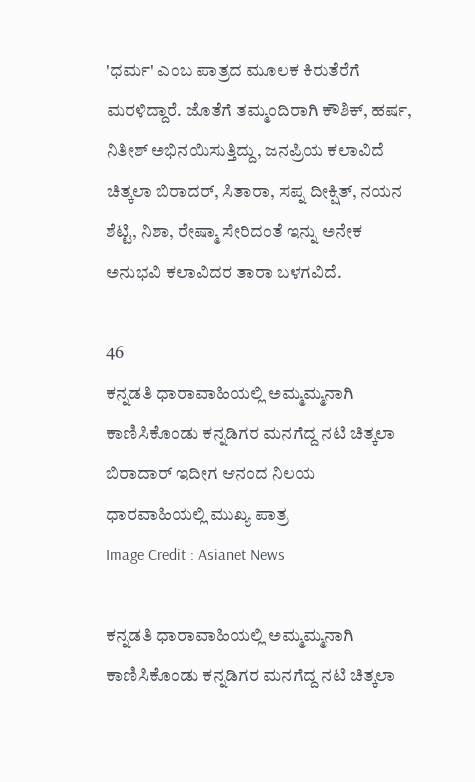'ಧರ್ಮ' ಎಂಬ ಪಾತ್ರದ ಮೂಲಕ ಕಿರುತೆರೆಗೆ ಮರಳಿದ್ದಾರೆ. ಜೊತೆಗೆ ತಮ್ಮಂದಿರಾಗಿ ಕೌಶಿಕ್, ಹರ್ಷ, ನಿತೀಶ್ ಅಭಿನಯಿಸುತ್ತಿದ್ದು, ಜನಪ್ರಿಯ ಕಲಾವಿದೆ ಚಿತ್ಕಲಾ ಬಿರಾದರ್, ಸಿತಾರಾ, ಸಪ್ನ ದೀಕ್ಷಿತ್, ನಯನ ಶೆಟ್ಟಿ, ನಿಶಾ, ರೇಷ್ಮಾ ಸೇರಿದಂತೆ ಇನ್ನು ಅನೇಕ ಅನುಭವಿ ಕಲಾವಿದರ ತಾರಾ ಬಳಗವಿದೆ.

46
ಕನ್ನಡತಿ ಧಾರಾವಾಹಿಯಲ್ಲಿ ಅಮ್ಮಮ್ಮನಾಗಿ ಕಾಣಿಸಿಕೊಂಡು ಕನ್ನಡಿಗರ ಮನಗೆದ್ದ ನಟಿ ಚಿತ್ಕಲಾ ಬಿರಾದಾರ್ ಇದೀಗ ಆನಂದ ನಿಲಯ ಧಾರವಾಹಿಯಲ್ಲಿ ಮುಖ್ಯ ಪಾತ್ರ
Image Credit : Asianet News

ಕನ್ನಡತಿ ಧಾರಾವಾಹಿಯಲ್ಲಿ ಅಮ್ಮಮ್ಮನಾಗಿ ಕಾಣಿಸಿಕೊಂಡು ಕನ್ನಡಿಗರ ಮನಗೆದ್ದ ನಟಿ ಚಿತ್ಕಲಾ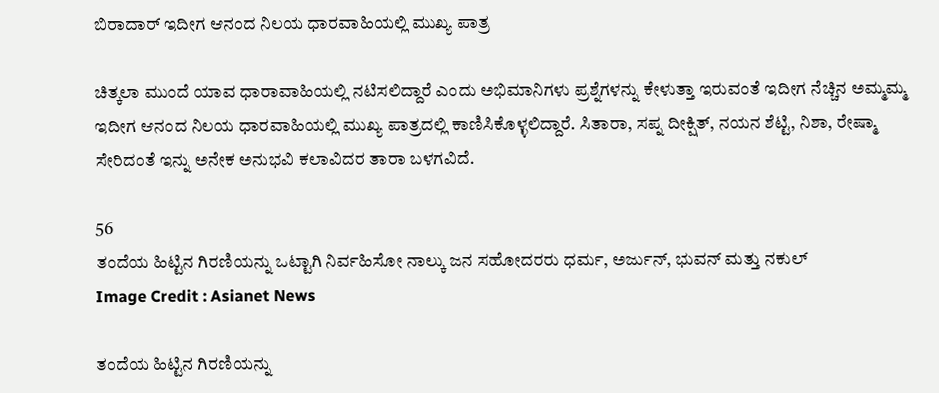ಬಿರಾದಾರ್ ಇದೀಗ ಆನಂದ ನಿಲಯ ಧಾರವಾಹಿಯಲ್ಲಿ ಮುಖ್ಯ ಪಾತ್ರ

ಚಿತ್ಕಲಾ ಮುಂದೆ ಯಾವ ಧಾರಾವಾಹಿಯಲ್ಲಿ ನಟಿಸಲಿದ್ದಾರೆ ಎಂದು ಅಭಿಮಾನಿಗಳು ಪ್ರಶ್ನೆಗಳನ್ನು ಕೇಳುತ್ತಾ ಇರುವಂತೆ ಇದೀಗ ನೆಚ್ಚಿನ ಅಮ್ಮಮ್ಮ ಇದೀಗ ಆನಂದ ನಿಲಯ ಧಾರವಾಹಿಯಲ್ಲಿ ಮುಖ್ಯ ಪಾತ್ರದಲ್ಲಿ ಕಾಣಿಸಿಕೊಳ್ಳಲಿದ್ದಾರೆ. ಸಿತಾರಾ, ಸಪ್ನ ದೀಕ್ಷಿತ್, ನಯನ ಶೆಟ್ಟಿ, ನಿಶಾ, ರೇಷ್ಮಾ ಸೇರಿದಂತೆ ಇನ್ನು ಅನೇಕ ಅನುಭವಿ ಕಲಾವಿದರ ತಾರಾ ಬಳಗವಿದೆ.

56
ತಂದೆಯ ಹಿಟ್ಟಿನ ಗಿರಣಿಯನ್ನು ಒಟ್ಟಾಗಿ ನಿರ್ವಹಿಸೋ ನಾಲ್ಕು ಜನ ಸಹೋದರರು ಧರ್ಮ, ಅರ್ಜುನ್, ಭುವನ್ ಮತ್ತು ನಕುಲ್
Image Credit : Asianet News

ತಂದೆಯ ಹಿಟ್ಟಿನ ಗಿರಣಿಯನ್ನು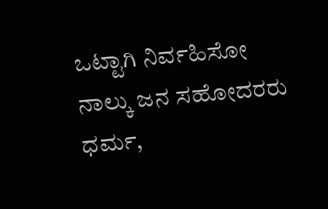ಒಟ್ಟಾಗಿ ನಿರ್ವಹಿಸೋ ನಾಲ್ಕು ಜನ ಸಹೋದರರು ಧರ್ಮ,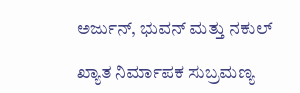ಅರ್ಜುನ್, ಭುವನ್ ಮತ್ತು ನಕುಲ್

ಖ್ಯಾತ ನಿರ್ಮಾಪಕ ಸುಬ್ರಮಣ್ಯ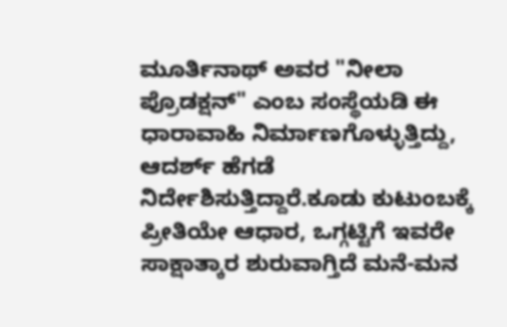ಮೂರ್ತಿನಾಥ್‌ ಅವರ "ನೀಲಾ ಪ್ರೊಡಕ್ಷನ್" ಎಂಬ ಸಂಸ್ಥೆಯಡಿ ಈ ಧಾರಾವಾಹಿ ನಿರ್ಮಾಣಗೊಳ್ಳುತ್ತಿದ್ದು, ಆದರ್ಶ್ ಹೆಗಡೆ ನಿರ್ದೇಶಿಸುತ್ತಿದ್ದಾರೆ.ಕೂಡು ಕುಟುಂಬಕ್ಕೆ ಪ್ರೀತಿಯೇ ಆಧಾರ, ಒಗ್ಗಟ್ಟಿಗೆ ಇವರೇ ಸಾಕ್ಷಾತ್ಕಾರ ಶುರುವಾಗ್ತಿದೆ ಮನೆ-ಮನ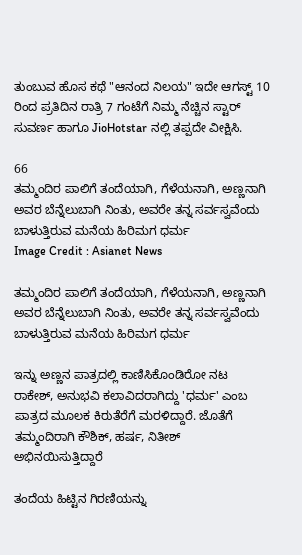ತುಂಬುವ ಹೊಸ ಕಥೆ "ಆನಂದ ನಿಲಯ" ಇದೇ ಆಗಸ್ಟ್ 10 ರಿಂದ ಪ್ರತಿದಿನ ರಾತ್ರಿ 7 ಗಂಟೆಗೆ ನಿಮ್ಮ ನೆಚ್ಚಿನ ಸ್ಟಾರ್ ಸುವರ್ಣ ಹಾಗೂ JioHotstar ನಲ್ಲಿ ತಪ್ಪದೇ ವೀಕ್ಷಿಸಿ.

66
ತಮ್ಮಂದಿರ ಪಾಲಿಗೆ ತಂದೆಯಾಗಿ, ಗೆಳೆಯನಾಗಿ, ಅಣ್ಣನಾಗಿ ಅವರ ಬೆನ್ನೆಲುಬಾಗಿ ನಿಂತು, ಅವರೇ ತನ್ನ ಸರ್ವಸ್ವವೆಂದು ಬಾಳುತ್ತಿರುವ ಮನೆಯ ಹಿರಿಮಗ ಧರ್ಮ
Image Credit : Asianet News

ತಮ್ಮಂದಿರ ಪಾಲಿಗೆ ತಂದೆಯಾಗಿ, ಗೆಳೆಯನಾಗಿ, ಅಣ್ಣನಾಗಿ ಅವರ ಬೆನ್ನೆಲುಬಾಗಿ ನಿಂತು, ಅವರೇ ತನ್ನ ಸರ್ವಸ್ವವೆಂದು ಬಾಳುತ್ತಿರುವ ಮನೆಯ ಹಿರಿಮಗ ಧರ್ಮ

ಇನ್ನು ಅಣ್ಣನ ಪಾತ್ರದಲ್ಲಿ ಕಾಣಿಸಿಕೊಂಡಿರೋ ನಟ ರಾಕೇಶ್, ಅನುಭವಿ ಕಲಾವಿದರಾಗಿದ್ದು 'ಧರ್ಮ' ಎಂಬ ಪಾತ್ರದ ಮೂಲಕ ಕಿರುತೆರೆಗೆ ಮರಳಿದ್ದಾರೆ. ಜೊತೆಗೆ ತಮ್ಮಂದಿರಾಗಿ ಕೌಶಿಕ್, ಹರ್ಷ, ನಿತೀಶ್ ಅಭಿನಯಿಸುತ್ತಿದ್ದಾರೆ

ತಂದೆಯ ಹಿಟ್ಟಿನ ಗಿರಣಿಯನ್ನು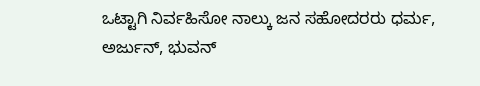ಒಟ್ಟಾಗಿ ನಿರ್ವಹಿಸೋ ನಾಲ್ಕು ಜನ ಸಹೋದರರು ಧರ್ಮ, ಅರ್ಜುನ್, ಭುವನ್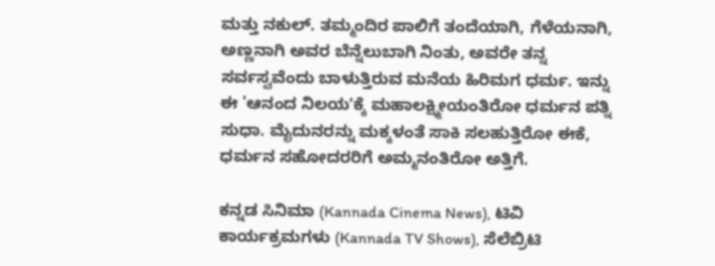ಮತ್ತು ನಕುಲ್. ತಮ್ಮಂದಿರ ಪಾಲಿಗೆ ತಂದೆಯಾಗಿ, ಗೆಳೆಯನಾಗಿ, ಅಣ್ಣನಾಗಿ ಅವರ ಬೆನ್ನೆಲುಬಾಗಿ ನಿಂತು, ಅವರೇ ತನ್ನ ಸರ್ವಸ್ವವೆಂದು ಬಾಳುತ್ತಿರುವ ಮನೆಯ ಹಿರಿಮಗ ಧರ್ಮ. ಇನ್ನು ಈ 'ಆನಂದ ನಿಲಯʼಕ್ಕೆ ಮಹಾಲಕ್ಷ್ಮೀಯಂತಿರೋ ಧರ್ಮನ ಪತ್ನಿ ಸುಧಾ. ಮೈದುನರನ್ನು ಮಕ್ಕಳಂತೆ ಸಾಕಿ ಸಲಹುತ್ತಿರೋ ಈಕೆ, ಧರ್ಮನ ಸಹೋದರರಿಗೆ ಅಮ್ಮನಂತಿರೋ ಅತ್ತಿಗೆ.

ಕನ್ನಡ ಸಿನಿಮಾ (Kannada Cinema News), ಟಿವಿ ಕಾರ್ಯಕ್ರಮಗಳು (Kannada TV Shows), ಸೆಲೆಬ್ರಿಟಿ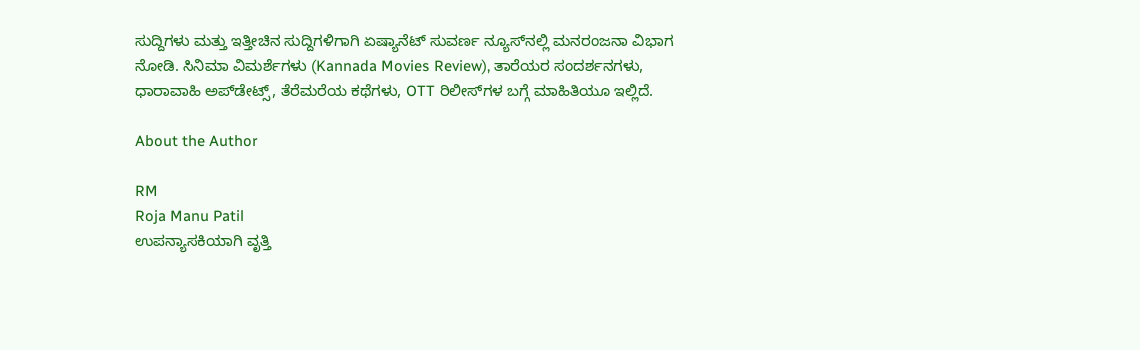ಸುದ್ದಿಗಳು ಮತ್ತು ಇತ್ತೀಚಿನ ಸುದ್ದಿಗಳಿಗಾಗಿ ಏಷ್ಯಾನೆಟ್ ಸುವರ್ಣ ನ್ಯೂಸ್‌ನಲ್ಲಿ ಮನರಂಜನಾ ವಿಭಾಗ ನೋಡಿ. ಸಿನಿಮಾ ವಿಮರ್ಶೆಗಳು (Kannada Movies Review), ತಾರೆಯರ ಸಂದರ್ಶನಗಳು, ಧಾರಾವಾಹಿ ಅಪ್‌ಡೇಟ್ಸ್‌, ತೆರೆಮರೆಯ ಕಥೆಗಳು, OTT ರಿಲೀಸ್‌ಗಳ ಬಗ್ಗೆ ಮಾಹಿತಿಯೂ ಇಲ್ಲಿದೆ.

About the Author

RM
Roja Manu Patil
ಉಪನ್ಯಾಸಕಿಯಾಗಿ ವೃತ್ತಿ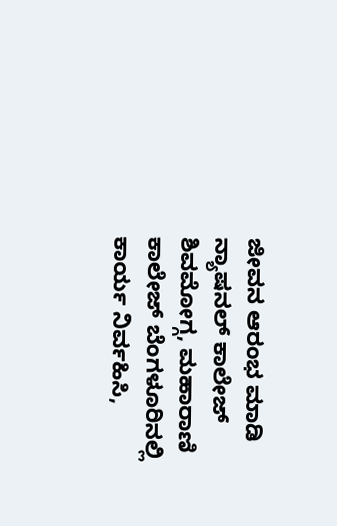ಜೀವನ ಆರಂಭ ಮಾಡಿ ನ್ಯಾಷನಲ್ ಕಾಲೇಜ್ ಶಿವಮೋಗ್ಗ, ಮಹಾರಾಣಿ ಕಾಲೇಜ್ ಬೆಂಗಳೂರಿನಲ್ಲಿ ಕಾರ್ಯ ನಿರ್ವಹಿಸಿ,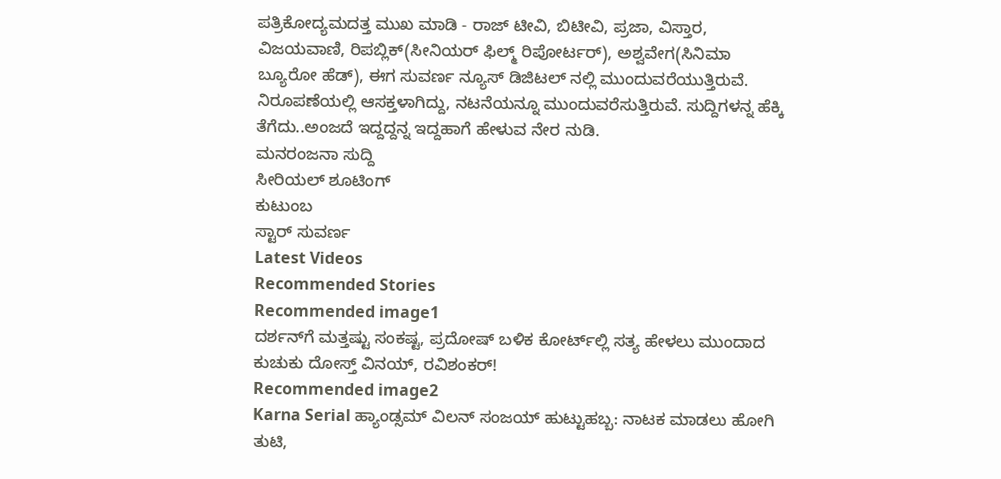ಪತ್ರಿಕೋದ್ಯಮದತ್ತ ಮುಖ ಮಾಡಿ - ರಾಜ್ ಟೀವಿ, ಬಿಟೀವಿ, ಪ್ರಜಾ, ವಿಸ್ತಾರ, ವಿಜಯವಾಣಿ, ರಿಪಬ್ಲಿಕ್(ಸೀನಿಯರ್ ಫಿಲ್ಮ್ ರಿಪೋರ್ಟರ್), ಅಶ್ವವೇಗ(ಸಿನಿಮಾ ಬ್ಯೂರೋ ಹೆಡ್), ಈಗ ಸುವರ್ಣ ನ್ಯೂಸ್ ಡಿಜಿಟಲ್ ನಲ್ಲಿ ಮುಂದುವರೆಯುತ್ತಿರುವೆ. ನಿರೂಪಣೆಯಲ್ಲಿ ಆಸಕ್ತಳಾಗಿದ್ದು, ನಟನೆಯನ್ನೂ ಮುಂದುವರೆಸುತ್ತಿರುವೆ. ಸುದ್ದಿಗಳನ್ನ ಹೆಕ್ಕಿ ತೆಗೆದು..ಅಂಜದೆ ಇದ್ದದ್ದನ್ನ ಇದ್ದಹಾಗೆ ಹೇಳುವ ನೇರ ನುಡಿ.
ಮನರಂಜನಾ ಸುದ್ದಿ
ಸೀರಿಯಲ್ ಶೂಟಿಂಗ್
ಕುಟುಂಬ
ಸ್ಟಾರ್ ಸುವರ್ಣ
Latest Videos
Recommended Stories
Recommended image1
ದರ್ಶನ್‌ಗೆ ಮತ್ತಷ್ಟು ಸಂಕಷ್ಟ, ಪ್ರದೋಷ್ ಬಳಿಕ ಕೋರ್ಟ್‌ಲ್ಲಿ ಸತ್ಯ ಹೇಳಲು ಮುಂದಾದ ಕುಚುಕು ದೋಸ್ತ್ ವಿನಯ್, ರವಿಶಂಕರ್!
Recommended image2
Karna Serial ಹ್ಯಾಂಡ್ಸಮ್ ವಿಲನ್ ಸಂಜಯ್ ಹುಟ್ಟುಹಬ್ಬ: ನಾಟಕ ಮಾಡಲು ಹೋಗಿ ತುಟಿ,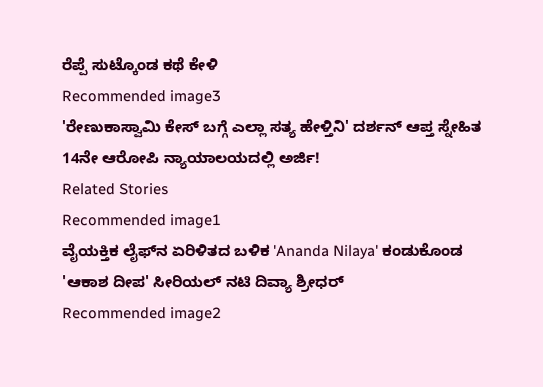ರೆಪ್ಪೆ ಸುಟ್ಕೊಂಡ ಕಥೆ ಕೇಳಿ
Recommended image3
'ರೇಣುಕಾಸ್ವಾಮಿ ಕೇಸ್‌ ಬಗ್ಗೆ ಎಲ್ಲಾ ಸತ್ಯ ಹೇಳ್ತಿನಿ' ದರ್ಶನ್ ಆಪ್ತ ಸ್ನೇಹಿತ 14ನೇ ಆರೋಪಿ ನ್ಯಾಯಾಲಯದಲ್ಲಿ ಅರ್ಜಿ!
Related Stories
Recommended image1
ವೈಯಕ್ತಿಕ ಲೈಫ್‌ನ ಏರಿಳಿತದ ಬಳಿಕ 'Ananda Nilaya' ಕಂಡುಕೊಂಡ‌ 'ಆಕಾಶ ದೀಪ' ಸೀರಿಯಲ್ ನಟಿ ದಿವ್ಯಾ ಶ್ರೀಧರ್
Recommended image2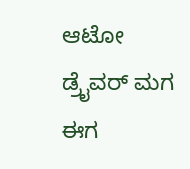ಆಟೋ ಡ್ರೈವರ್ ಮಗ ಈಗ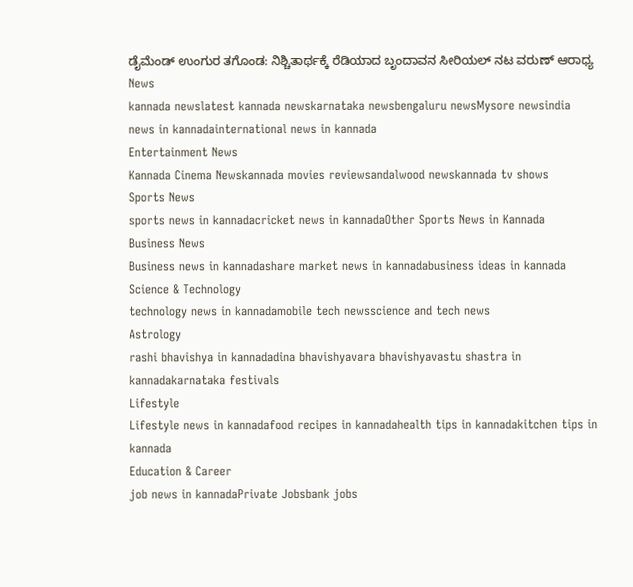ಡೈಮೆಂಡ್ ಉಂಗುರ ತಗೊಂಡ: ನಿಶ್ಚಿತಾರ್ಥಕ್ಕೆ ರೆಡಿಯಾದ ಬೃಂದಾವನ ಸೀರಿಯಲ್ ನಟ ವರುಣ್ ಆರಾಧ್ಯ
News
kannada newslatest kannada newskarnataka newsbengaluru newsMysore newsindia news in kannadainternational news in kannada
Entertainment News
Kannada Cinema Newskannada movies reviewsandalwood newskannada tv shows
Sports News
sports news in kannadacricket news in kannadaOther Sports News in Kannada
Business News
Business news in kannadashare market news in kannadabusiness ideas in kannada
Science & Technology
technology news in kannadamobile tech newsscience and tech news
Astrology
rashi bhavishya in kannadadina bhavishyavara bhavishyavastu shastra in kannadakarnataka festivals
Lifestyle
Lifestyle news in kannadafood recipes in kannadahealth tips in kannadakitchen tips in kannada
Education & Career
job news in kannadaPrivate Jobsbank jobs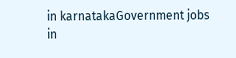in karnatakaGovernment jobs in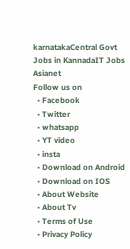karnatakaCentral Govt Jobs in KannadaIT Jobs
Asianet
Follow us on
  • Facebook
  • Twitter
  • whatsapp
  • YT video
  • insta
  • Download on Android
  • Download on IOS
  • About Website
  • About Tv
  • Terms of Use
  • Privacy Policy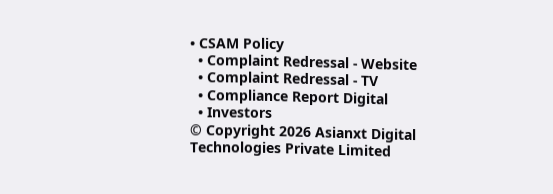• CSAM Policy
  • Complaint Redressal - Website
  • Complaint Redressal - TV
  • Compliance Report Digital
  • Investors
© Copyright 2026 Asianxt Digital Technologies Private Limited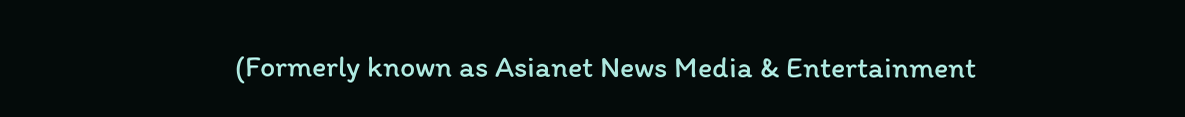(Formerly known as Asianet News Media & Entertainment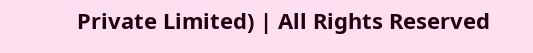Private Limited) | All Rights Reserved